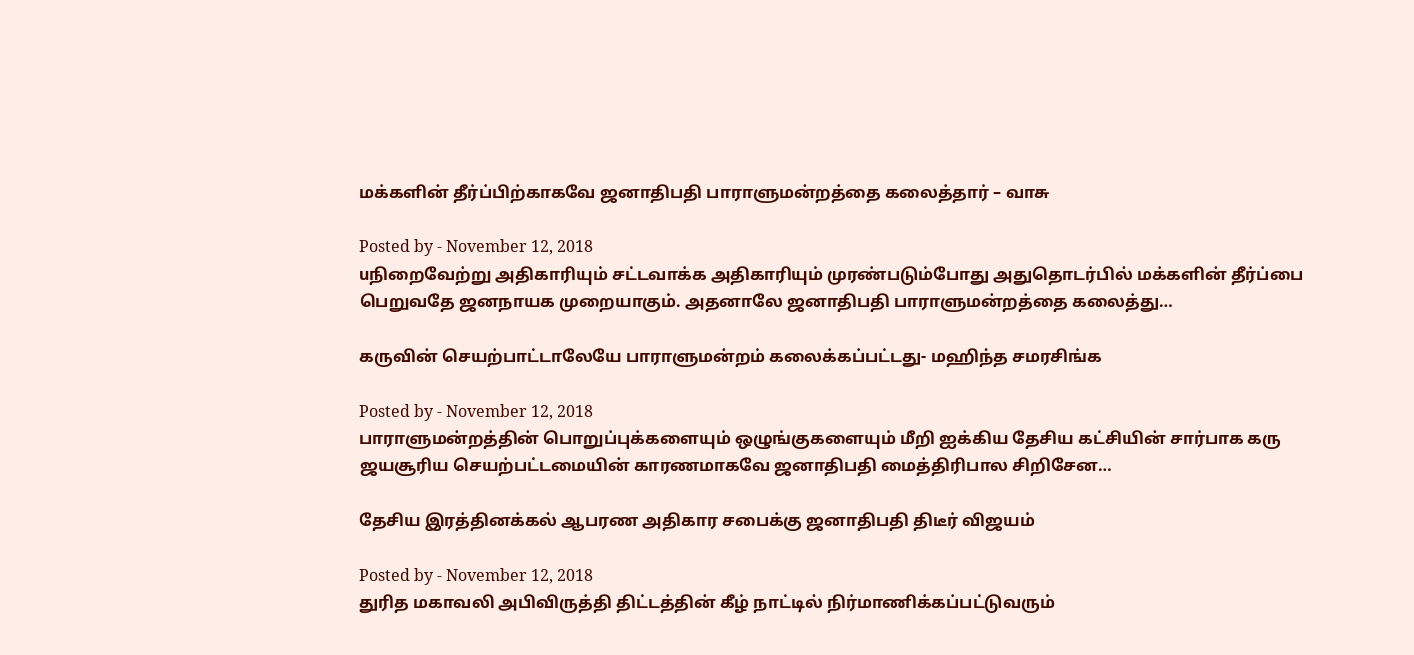மக்களின் தீர்ப்பிற்காகவே ஜனாதிபதி பாராளுமன்றத்தை கலைத்தார் – வாசு

Posted by - November 12, 2018
uநிறைவேற்று அதிகாரியும் சட்டவாக்க அதிகாரியும் முரண்படும்போது அதுதொடர்பில் மக்களின் தீர்ப்பை பெறுவதே ஜனநாயக முறையாகும். அதனாலே ஜனாதிபதி பாராளுமன்றத்தை கலைத்து…

கருவின் செயற்பாட்டாலேயே பாராளுமன்றம் கலைக்கப்பட்டது- மஹிந்த சமரசிங்க

Posted by - November 12, 2018
பாராளுமன்றத்தின் பொறுப்புக்களையும் ஒழுங்குகளையும் மீறி ஐக்கிய தேசிய கட்சியின் சார்பாக கரு ஜயசூரிய செயற்பட்டமையின் காரணமாகவே ஜனாதிபதி மைத்திரிபால சிறிசேன…

தேசிய இரத்தினக்கல் ஆபரண அதிகார சபைக்கு ஜனாதிபதி திடீர் விஜயம்

Posted by - November 12, 2018
துரித மகாவலி அபிவிருத்தி திட்டத்தின் கீழ் நாட்டில் நிர்மாணிக்கப்பட்டுவரும்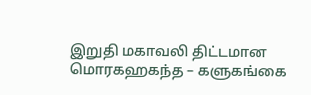இறுதி மகாவலி திட்டமான மொரகஹகந்த – களுகங்கை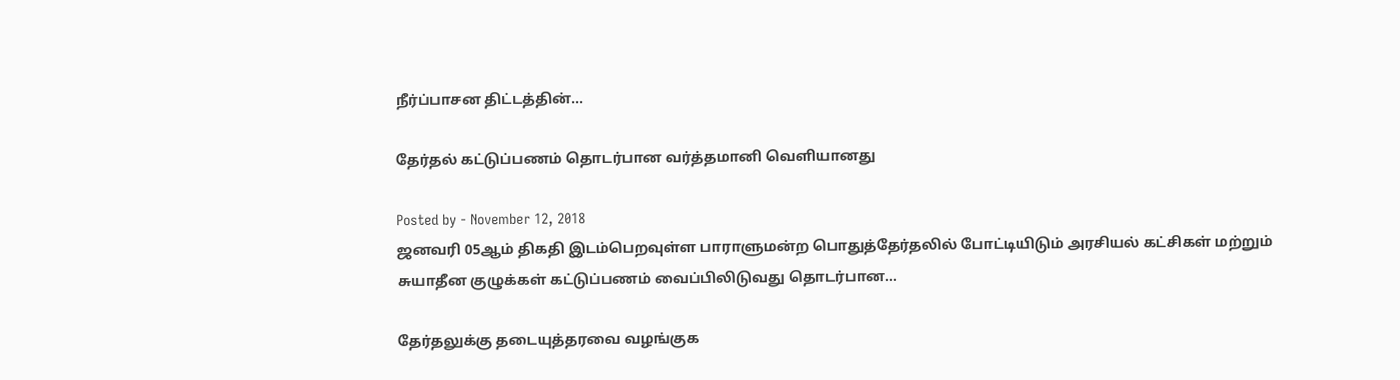நீர்ப்பாசன திட்டத்தின்…

தேர்தல் கட்டுப்பணம் தொடர்பான வர்த்தமானி வெளியானது

Posted by - November 12, 2018
ஜனவரி 05ஆம் திகதி இடம்பெறவுள்ள பாராளுமன்ற பொதுத்தேர்தலில் போட்டியிடும் அரசியல் கட்சிகள் மற்றும் சுயாதீன குழுக்கள் கட்டுப்பணம் வைப்பிலிடுவது தொடர்பான…

தேர்தலுக்கு தடையுத்தரவை வழங்குக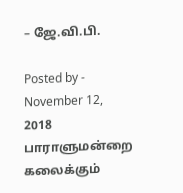– ஜே.வி.பி.

Posted by - November 12, 2018
பாராளுமன்றை கலைக்கும்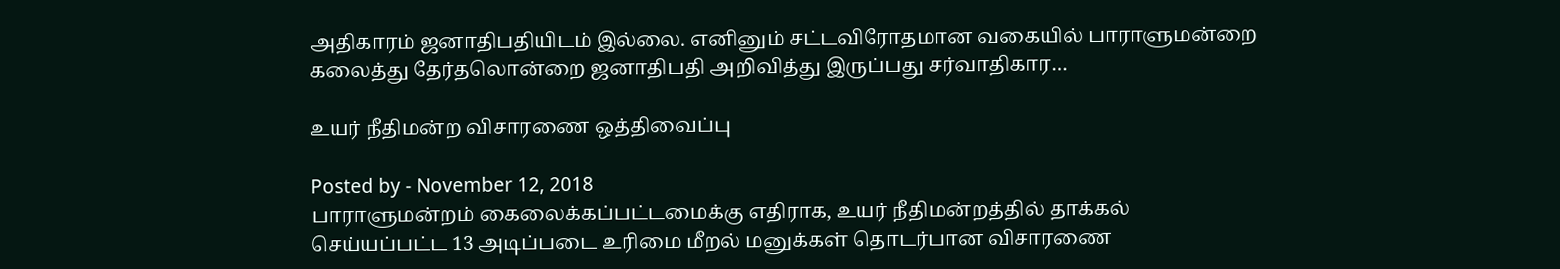அதிகாரம் ஜனாதிபதியிடம் இல்லை. எனினும் சட்டவிரோதமான வகையில் பாராளுமன்றை கலைத்து தேர்தலொன்றை ஜனாதிபதி அறிவித்து இருப்பது சர்வாதிகார…

உயர் நீதிமன்ற விசாரணை ஒத்திவைப்பு

Posted by - November 12, 2018
பாராளுமன்றம் கைலைக்கப்பட்டமைக்கு எதிராக, உயர் நீதிமன்றத்தில் தாக்கல் செய்யப்பட்ட 13 அடிப்படை உரிமை மீறல் மனுக்கள் தொடர்பான விசாரணை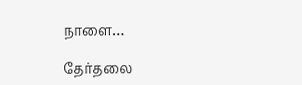நாளை…

தேர்தலை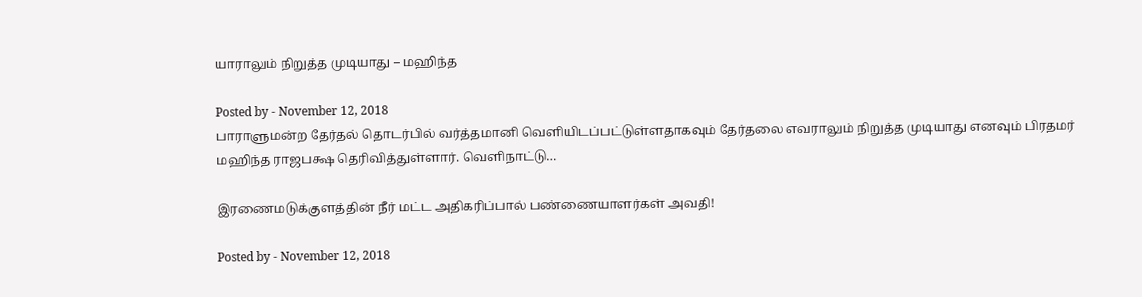யாராலும் நிறுத்த முடியாது – மஹிந்த

Posted by - November 12, 2018
பாராளுமன்ற தேர்தல் தொடர்பில் வர்த்தமானி வெளியிடப்பட்டுள்ளதாகவும் தேர்தலை எவராலும் நிறுத்த முடியாது எனவும் பிரதமர் மஹிந்த ராஜபக்ஷ தெரிவித்துள்ளார். வெளிநாட்டு…

இரணைமடுக்குளத்தின் நீர் மட்ட அதிகரிப்பால் பண்ணையாளர்கள் அவதி!

Posted by - November 12, 2018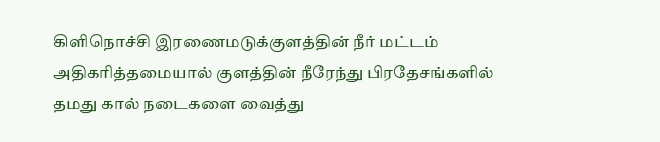கிளிநொச்சி இரணைமடுக்குளத்தின் நீர் மட்டம் அதிகரித்தமையால் குளத்தின் நீரேந்து பிரதேசங்களில் தமது கால் நடைகளை வைத்து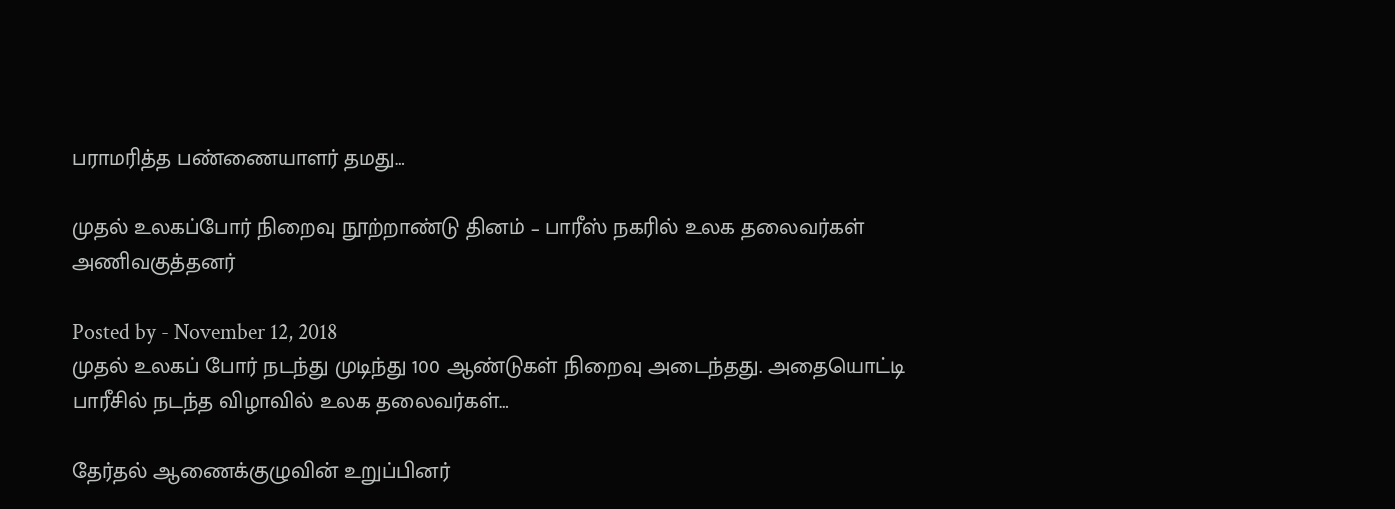பராமரித்த பண்ணையாளர் தமது…

முதல் உலகப்போர் நிறைவு நூற்றாண்டு தினம் – பாரீஸ் நகரில் உலக தலைவர்கள் அணிவகுத்தனர்

Posted by - November 12, 2018
முதல் உலகப் போர் நடந்து முடிந்து 100 ஆண்டுகள் நிறைவு அடைந்தது. அதையொட்டி பாரீசில் நடந்த விழாவில் உலக தலைவர்கள்…

தேர்தல் ஆணைக்குழுவின் உறுப்பினர்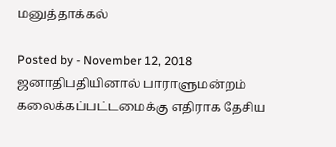மனுத்தாக்கல்

Posted by - November 12, 2018
ஜனாதிபதியினால் பாராளுமன்றம் கலைக்கப்பட்டமைக்கு எதிராக தேசிய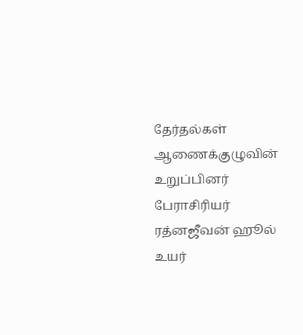தேர்தல்கள் ஆணைக்குழுவின் உறுப்பினர் பேராசிரியர் ரத்னஜீவன் ஹூல் உயர்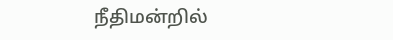நீதிமன்றில்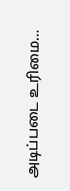அடிப்படை உரிமை…